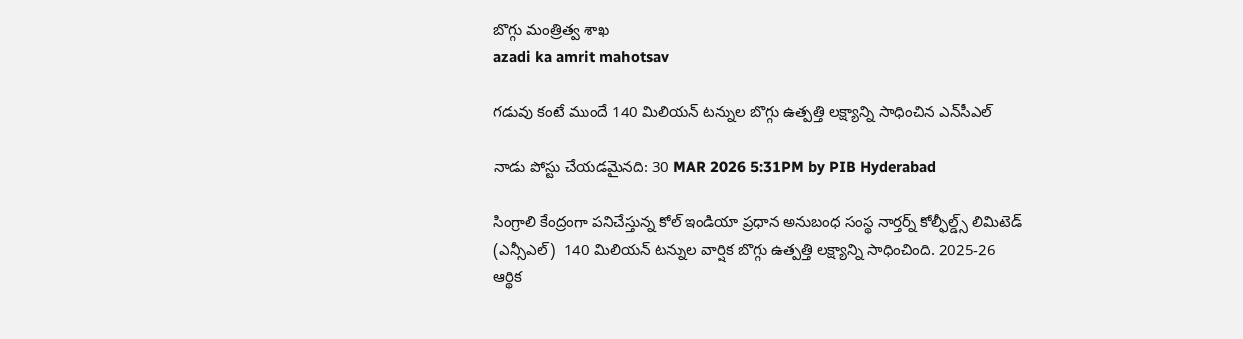బొగ్గు మంత్రిత్వ శాఖ
azadi ka amrit mahotsav

గడువు కంటే ముందే 140 మిలియన్ టన్నుల బొగ్గు ఉత్పత్తి లక్ష్యాన్ని సాధించిన ఎన్‌సీఎల్

నాడు పోస్టు చేయడమైనది: 30 MAR 2026 5:31PM by PIB Hyderabad

సింగ్రాలి కేంద్రంగా పనిచేస్తున్న కోల్ ఇండియా ప్రధాన అనుబంధ సంస్థ నార్తర్న్ కోల్ఫీల్డ్స్ లిమిటెడ్ (ఎన్సీఎల్)  140 మిలియన్ టన్నుల వార్షిక బొగ్గు ఉత్పత్తి లక్ష్యాన్ని సాధించింది. 2025-26 ఆర్థిక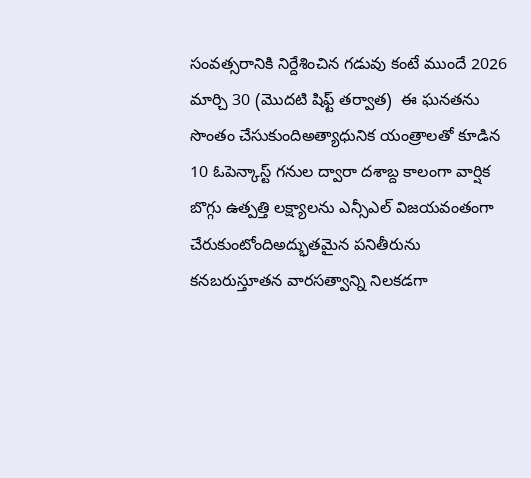సంవత్సరానికి నిర్దేశించిన గడువు కంటే ముందే 2026 మార్చి 30 (మొదటి షిఫ్ట్ తర్వాత)  ఈ ఘనతను సొంతం చేసుకుందిఅత్యాధునిక యంత్రాలతో కూడిన  10 ఓపెన్కాస్ట్ గనుల ద్వారా దశాబ్ద కాలంగా వార్షిక బొగ్గు ఉత్పత్తి లక్ష్యాలను ఎన్సీఎల్‌ విజయవంతంగా చేరుకుంటోందిఅద్భుతమైన పనితీరును కనబరుస్తూతన వారసత్వాన్ని నిలకడగా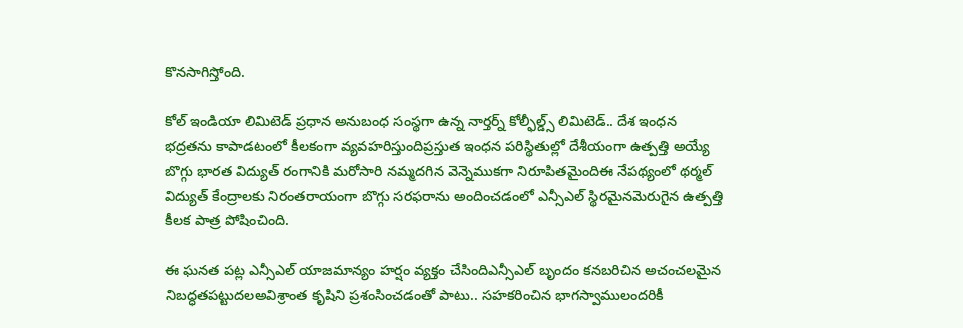కొనసాగిస్తోంది.

కోల్ ఇండియా లిమిటెడ్ ప్రధాన అనుబంధ సంస్థగా ఉన్న నార్తర్న్ కోల్ఫీల్డ్స్ లిమిటెడ్.. దేశ ఇంధన భద్రతను కాపాడటంలో కీలకంగా వ్యవహరిస్తుందిప్రస్తుత ఇంధన పరిస్థితుల్లో దేశీయంగా ఉత్పత్తి అయ్యే బొగ్గు భారత విద్యుత్ రంగానికి మరోసారి నమ్మదగిన వెన్నెముకగా నిరూపితమైందిఈ నేపథ్యంలో థర్మల్ విద్యుత్ కేంద్రాలకు నిరంతరాయంగా బొగ్గు సరఫరాను అందించడంలో ఎన్సీఎల్ స్థిరమైనమెరుగైన ఉత్పత్తి కీలక పాత్ర పోషించింది.

ఈ ఘనత పట్ల ఎన్సీఎల్ యాజమాన్యం హర్షం వ్యక్తం చేసిందిఎన్సీఎల్ బృందం కనబరిచిన అచంచలమైన నిబద్ధతపట్టుదలఅవిశ్రాంత కృషిని ప్రశంసించడంతో పాటు.. సహకరించిన భాగస్వాములందరికీ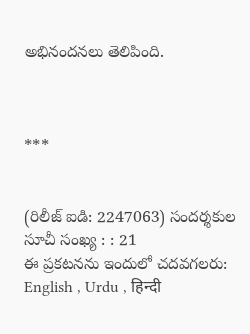అభినందనలు తెలిపింది.



***


(రిలీజ్ ఐడి: 2247063) సందర్శకుల సూచీ సంఖ్య : : 21
ఈ ప్రకటనను ఇందులో చదవగలరు: English , Urdu , हिन्दी